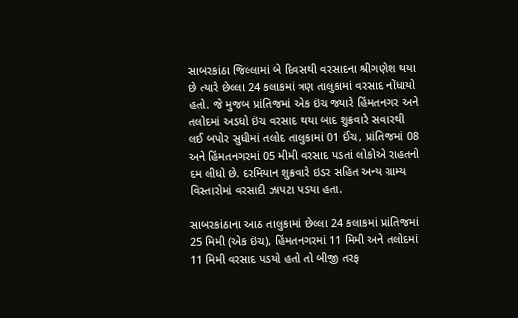સાબરકાંઠા જિલ્લામાં બે દિવસથી વરસાદના શ્રીગણેશ થયા છે ત્યારે છેલ્લા 24 કલાકમાં ત્રણ તાલુકામાં વરસાદ નોંધાયો હતો. જે મુજબ પ્રાંતિજમાં એક ઇંચ જ્યારે હિંમતનગર અને તલોદમાં અડધો ઇંચ વરસાદ થયા બાદ શુક્રવારે સવારથી લઈ બપોર સુધીમાં તલોદ તાલુકામાં 01 ઈંચ, પ્રાંતિજમાં 08 અને હિંમતનગરમાં 05 મીમી વરસાદ પડતાં લોકોએ રાહતનો દમ લીધો છે. દરમિયાન શુક્રવારે ઇડર સહિત અન્ય ગ્રામ્ય વિસ્તારોમાં વરસાદી ઝાપટા પડયા હતા.

સાબરકાંઠાના આઠ તાલુકામાં છેલ્લા 24 કલાકમાં પ્રાંતિજમાં 25 મિમી (એક ઇંચ), હિંમતનગરમાં 11 મિમી અને તલોદમાં 11 મિમી વરસાદ પડયો હતો તો બીજી તરફ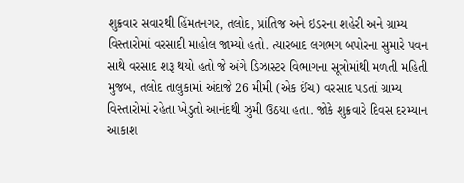શુક્રવાર સવારથી હિંમતનગર, તલોદ, પ્રાંતિજ અને ઇડરના શહેરી અને ગ્રામ્ય વિસ્તારોમાં વરસાદી માહોલ જામ્યો હતો. ત્યારબાદ લગભગ બપોરના સુમારે પવન સાથે વરસાદ શરૂ થયો હતો જે અંગે ડિઝાસ્ટર વિભાગના સૂત્રોમાંથી મળતી મહિતી મુજબ, તલોદ તાલુકામાં અંદાજે 26 મીમી (એક ઈંચ) વરસાદ પડતાં ગ્રામ્ય વિસ્તારોમાં રહેતા ખેડુતો આનંદથી ઝુમી ઉઠયા હતા. જોકે શુક્રવારે દિવસ દરમ્યાન આકાશ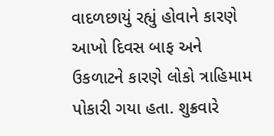વાદળછાયું રહ્યું હોવાને કારણે આખો દિવસ બાફ અને ઉકળાટને કારણે લોકો ત્રાહિમામ પોકારી ગયા હતા. શુક્રવારે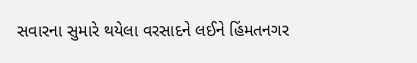સવારના સુમારે થયેલા વરસાદને લઈને હિંમતનગર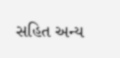સહિત અન્ય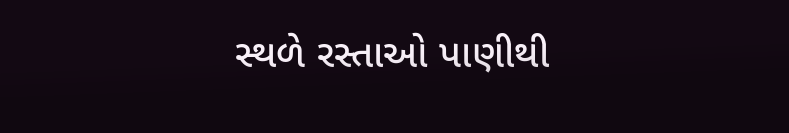સ્થળે રસ્તાઓ પાણીથી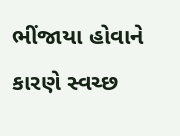ભીંજાયા હોવાને કારણે સ્વચ્છ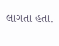લાગતા હતા.